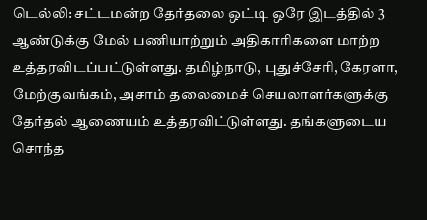டெல்லி: சட்டமன்ற தேர்தலை ஒட்டி ஒரே இடத்தில் 3 ஆண்டுக்கு மேல் பணியாற்றும் அதிகாரிகளை மாற்ற உத்தரவிடப்பட்டுள்ளது. தமிழ்நாடு, புதுச்சேரி, கேரளா, மேற்குவங்கம், அசாம் தலைமைச் செயலாளர்களுக்கு தேர்தல் ஆணையம் உத்தரவிட்டுள்ளது. தங்களுடைய சொந்த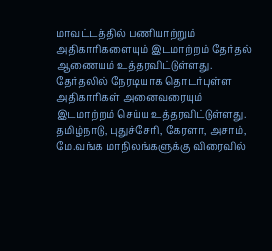மாவட்டத்தில் பணியாற்றும் அதிகாரிகளையும் இடமாற்றம் தேர்தல் ஆணையம் உத்தரவிட்டுள்ளது. தேர்தலில் நேரடியாக தொடர்புள்ள அதிகாரிகள் அனைவரையும் இடமாற்றம் செய்ய உத்தரவிட்டுள்ளது. தமிழ்நாடு, புதுச்சேரி, கேரளா, அசாம், மே.வங்க மாநிலங்களுக்கு விரைவில்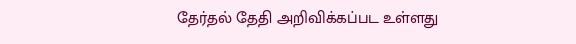தேர்தல் தேதி அறிவிக்கப்பட உள்ளது